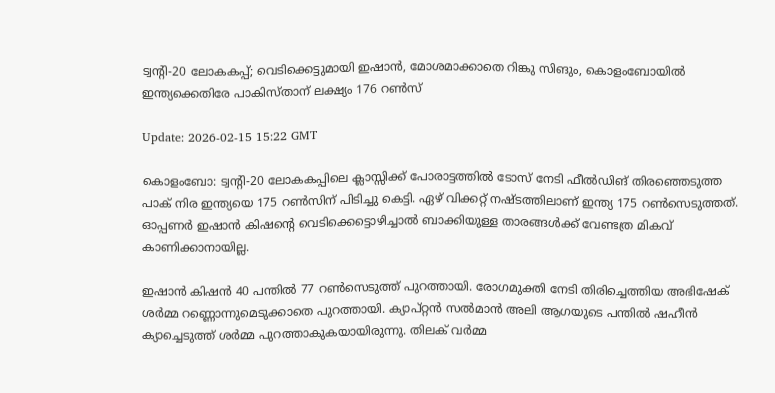ട്വന്റി-20 ലോകകപ്പ്; വെടിക്കെട്ടുമായി ഇഷാന്‍, മോശമാക്കാതെ റിങ്കു സിങും, കൊളംബോയില്‍ ഇന്ത്യക്കെതിരേ പാകിസ്താന് ലക്ഷ്യം 176 റണ്‍സ്

Update: 2026-02-15 15:22 GMT

കൊളംബോ: ട്വന്റി-20 ലോകകപ്പിലെ ക്ലാസ്സിക്ക് പോരാട്ടത്തില്‍ ടോസ് നേടി ഫീല്‍ഡിങ് തിരഞ്ഞെടുത്ത പാക് നിര ഇന്ത്യയെ 175 റണ്‍സിന് പിടിച്ചു കെട്ടി. ഏഴ് വിക്കറ്റ് നഷ്ടത്തിലാണ് ഇന്ത്യ 175 റണ്‍സെടുത്തത്. ഓപ്പണര്‍ ഇഷാന്‍ കിഷന്റെ വെടിക്കെട്ടൊഴിച്ചാല്‍ ബാക്കിയുള്ള താരങ്ങള്‍ക്ക് വേണ്ടത്ര മികവ് കാണിക്കാനായില്ല.

ഇഷാന്‍ കിഷന്‍ 40 പന്തില്‍ 77 റണ്‍സെടുത്ത് പുറത്തായി. രോഗമുക്തി നേടി തിരിച്ചെത്തിയ അഭിഷേക് ശര്‍മ്മ റണ്ണൊന്നുമെടുക്കാതെ പുറത്തായി. ക്യാപ്റ്റന്‍ സല്‍മാന്‍ അലി ആഗയുടെ പന്തില്‍ ഷഹീന്‍ ക്യാച്ചെടുത്ത് ശര്‍മ്മ പുറത്താകുകയായിരുന്നു. തിലക് വര്‍മ്മ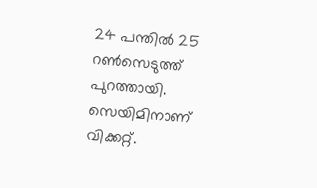24 പന്തില്‍ 25 റണ്‍സെടുത്ത് പുറത്തായി. സെയിമിനാണ് വിക്കറ്റ്.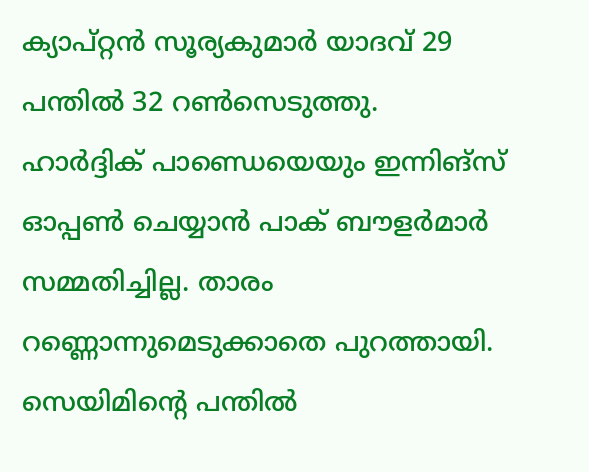ക്യാപ്റ്റന്‍ സൂര്യകുമാര്‍ യാദവ് 29 പന്തില്‍ 32 റണ്‍സെടുത്തു. ഹാര്‍ദ്ദിക് പാണ്ഡെയെയും ഇന്നിങ്‌സ് ഓപ്പണ്‍ ചെയ്യാന്‍ പാക് ബൗളര്‍മാര്‍ സമ്മതിച്ചില്ല. താരം റണ്ണൊന്നുമെടുക്കാതെ പുറത്തായി. സെയിമിന്റെ പന്തില്‍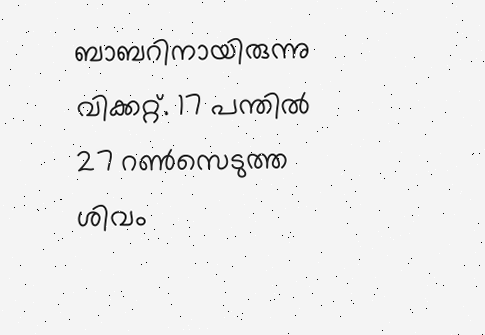ബാബറിനായിരുന്നു വിക്കറ്റ്. 17 പന്തില്‍ 27 റണ്‍സെടുത്ത ശിവം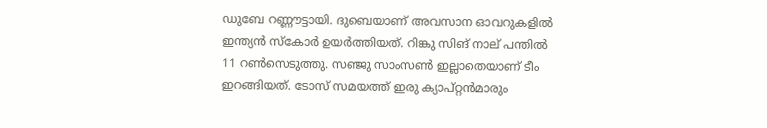ഡുബേ റണ്ണൗട്ടായി. ദുബെയാണ് അവസാന ഓവറുകളില്‍ ഇന്ത്യന്‍ സ്‌കോര്‍ ഉയര്‍ത്തിയത്. റിങ്കു സിങ് നാല് പന്തില്‍ 11 റണ്‍സെടുത്തു. സഞ്ജു സാംസണ്‍ ഇല്ലാതെയാണ് ടീം ഇറങ്ങിയത്. ടോസ് സമയത്ത് ഇരു ക്യാപ്റ്റന്‍മാരും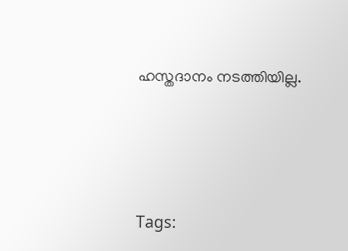ഹസ്തദാനം നടത്തിയില്ല.




Tags: